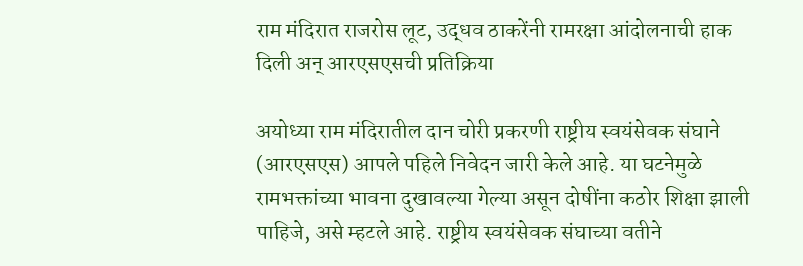राम मंदिरात राजरोस लूट, उद्धव ठाकरेंनी रामरक्षा आंदोलनाची हाक दिली अन् आरएसएसची प्रतिक्रिया

अयोध्या राम मंदिरातील दान चोरी प्रकरणी राष्ट्रीय स्वयंसेवक संघाने (आरएसएस) आपले पहिले निवेदन जारी केले आहे. या घटनेमुळे रामभक्तांच्या भावना दुखावल्या गेल्या असून दोषींना कठोर शिक्षा झाली पाहिजे, असे म्हटले आहे. राष्ट्रीय स्वयंसेवक संघाच्या वतीने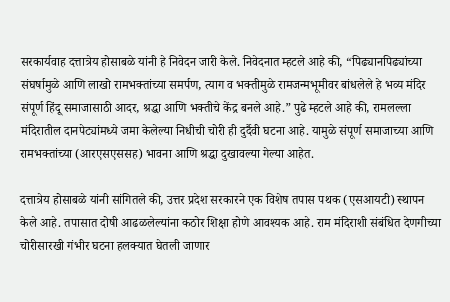सरकार्यवाह दत्तात्रेय होसाबळे यांनी हे निवेदन जारी केले. निवेदनात म्हटले आहे की, “पिढ्यानपिढ्यांच्या संघर्षामुळे आणि लाखो रामभक्तांच्या समर्पण, त्याग व भक्तीमुळे रामजन्मभूमीवर बांधलेले हे भव्य मंदिर संपूर्ण हिंदू समाजासाठी आदर, श्रद्धा आणि भक्तीचे केंद्र बनले आहे.” पुढे म्हटले आहे की, रामलल्ला मंदिरातील दानपेट्यांमध्ये जमा केलेल्या निधीची चोरी ही दुर्दैवी घटना आहे. यामुळे संपूर्ण समाजाच्या आणि रामभक्तांच्या (आरएसएससह) भावना आणि श्रद्धा दुखावल्या गेल्या आहेत.

दत्तात्रेय होसाबळे यांनी सांगितले की, उत्तर प्रदेश सरकारने एक विशेष तपास पथक (एसआयटी) स्थापन केले आहे. तपासात दोषी आढळलेल्यांना कठोर शिक्षा होणे आवश्यक आहे. राम मंदिराशी संबंधित देणगीच्या चोरीसारखी गंभीर घटना हलक्यात घेतली जाणार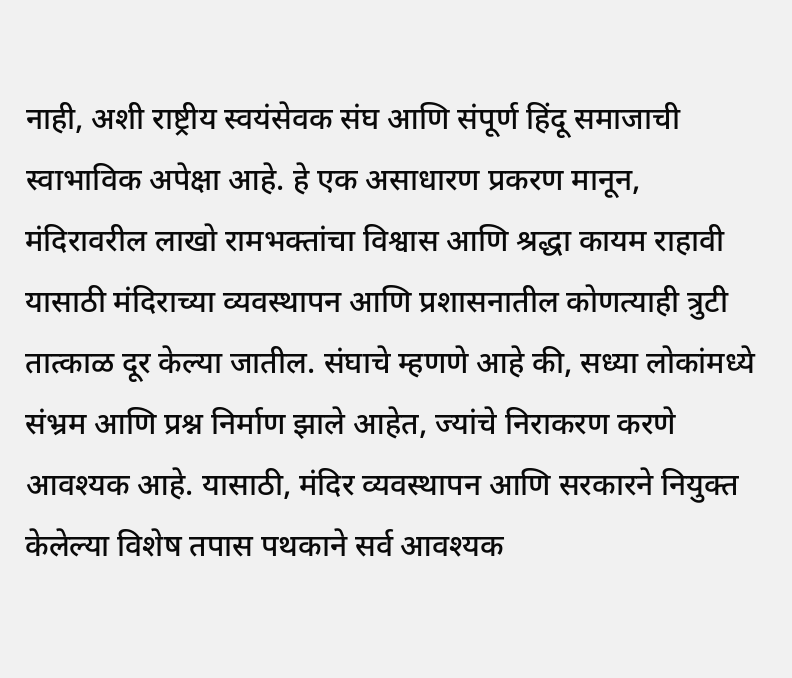नाही, अशी राष्ट्रीय स्वयंसेवक संघ आणि संपूर्ण हिंदू समाजाची स्वाभाविक अपेक्षा आहे. हे एक असाधारण प्रकरण मानून, मंदिरावरील लाखो रामभक्तांचा विश्वास आणि श्रद्धा कायम राहावी यासाठी मंदिराच्या व्यवस्थापन आणि प्रशासनातील कोणत्याही त्रुटी तात्काळ दूर केल्या जातील. संघाचे म्हणणे आहे की, सध्या लोकांमध्ये संभ्रम आणि प्रश्न निर्माण झाले आहेत, ज्यांचे निराकरण करणे आवश्यक आहे. यासाठी, मंदिर व्यवस्थापन आणि सरकारने नियुक्त केलेल्या विशेष तपास पथकाने सर्व आवश्यक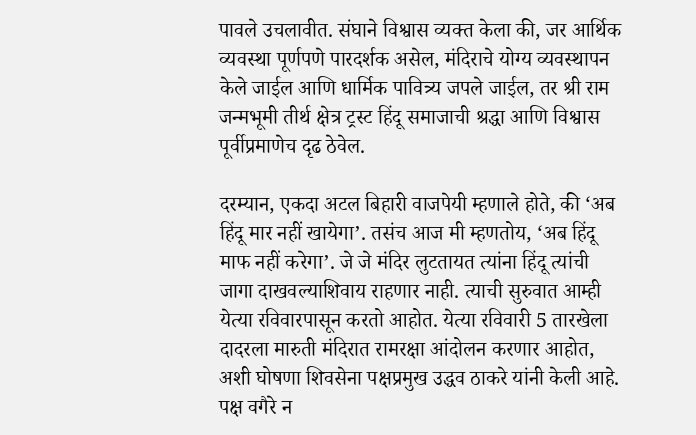पावले उचलावीत. संघाने विश्वास व्यक्त केला की, जर आर्थिक व्यवस्था पूर्णपणे पारदर्शक असेल, मंदिराचे योग्य व्यवस्थापन केले जाईल आणि धार्मिक पावित्र्य जपले जाईल, तर श्री राम जन्मभूमी तीर्थ क्षेत्र ट्रस्ट हिंदू समाजाची श्रद्धा आणि विश्वास पूर्वीप्रमाणेच दृढ ठेवेल.

दरम्यान, एकदा अटल बिहारी वाजपेयी म्हणाले होते, की ‘अब हिंदू मार नहीं खायेगा’. तसंच आज मी म्हणतोय, ‘अब हिंदू माफ नहीं करेगा’. जे जे मंदिर लुटतायत त्यांना हिंदू त्यांची जागा दाखवल्याशिवाय राहणार नाही. त्याची सुरुवात आम्ही येत्या रविवारपासून करतो आहोत. येत्या रविवारी 5 तारखेला दादरला मारुती मंदिरात रामरक्षा आंदोलन करणार आहोत, अशी घोषणा शिवसेना पक्षप्रमुख उद्धव ठाकरे यांनी केली आहे. पक्ष वगैरे न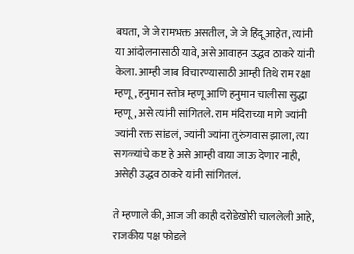बघता, जे जे रामभक्त असतील, जे जे हिंदू आहेत, त्यांनी या आंदोलनासाठी यावे, असे आवाहन उद्धव ठाकरे यांनी केला. आम्ही जाब विचारण्यासाठी आम्ही तिथे राम रक्षा म्हणू, हनुमान स्तोत्र म्हणू आणि हनुमान चालीसा सुद्धा म्हणू, असे त्यांनी सांगितले. राम मंदिराच्या मागे ज्यांनी ज्यांनी रक्त सांडलं, ज्यांनी ज्यांना तुरुंगवास झाला, त्या सगळ्यांचे कष्ट हे असे आम्ही वाया जाऊ देणार नाही, असेही उद्धव ठाकरे यांनी सांगितलं.

ते म्हणाले की, आज जी काही दरोडेखोरी चाललेली आहे, राजकीय पक्ष फोडले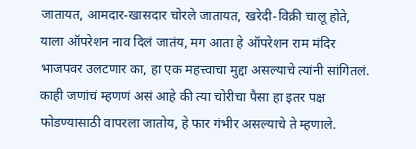जातायत, आमदार-खासदार चोरले जातायत, खरेदी-विक्री चालू होते, याला ऑपरेशन नाव दिलं जातंय, मग आता हे ऑपरेशन राम मंदिर भाजपवर उलटणार का, हा एक महत्त्वाचा मुद्दा असल्याचे त्यांनी सांगितलं. काही जणांचं म्हणणं असं आहे की त्या चोरीचा पैसा हा इतर पक्ष फोडण्यासाठी वापरला जातोय, हे फार गंभीर असल्याचे ते म्हणाले.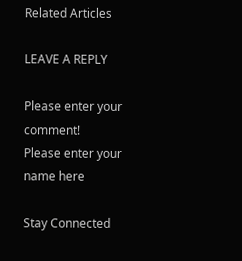Related Articles

LEAVE A REPLY

Please enter your comment!
Please enter your name here

Stay Connected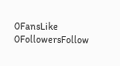0FansLike
0FollowersFollow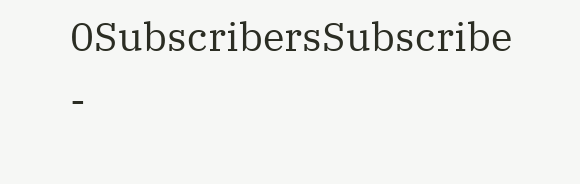0SubscribersSubscribe
-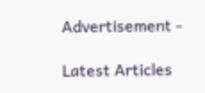Advertisement -

Latest Articles